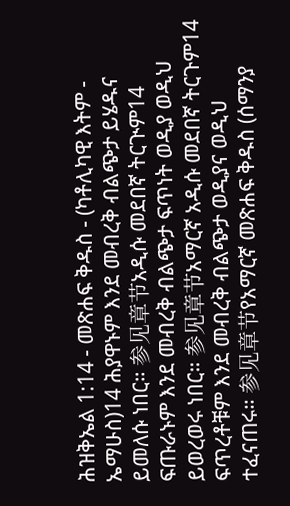ሕዝቅኤል 1:14 - መጽሐፍ ቅዱስ - (ካቶሊካዊ እትም - ኤማሁስ)14 ሕያዋኑም እንደ መብረቅ ብልጭታ ይሄዱና ይመለሱ ነበር። 参见章节አዲሱ መደበኛ ትርጒም14 ፍጡራኑም እንደ መብረቅ ብልጭታ ፍጥነት ወዲያ ወዲህ ይወረወሩ ነበር። 参见章节አማርኛ አዲሱ መደበኛ ትርጉም14 ፍጥረቶቹም እንደ መብረቅ ብልጭታ ወዲያና ወዲህ ተፈናጠሩ። 参见章节የአማርኛ መጽሐፍ ቅዱስ (ሰማንያ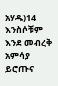አሃዱ)14 እንስሶቹም እንደ መብረቅ አምሳያ ይሮጡና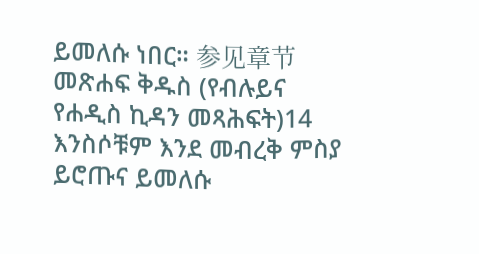ይመለሱ ነበር። 参见章节መጽሐፍ ቅዱስ (የብሉይና የሐዲስ ኪዳን መጻሕፍት)14 እንስሶቹም እንደ መብረቅ ምስያ ይሮጡና ይመለሱ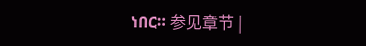ነበር። 参见章节 |